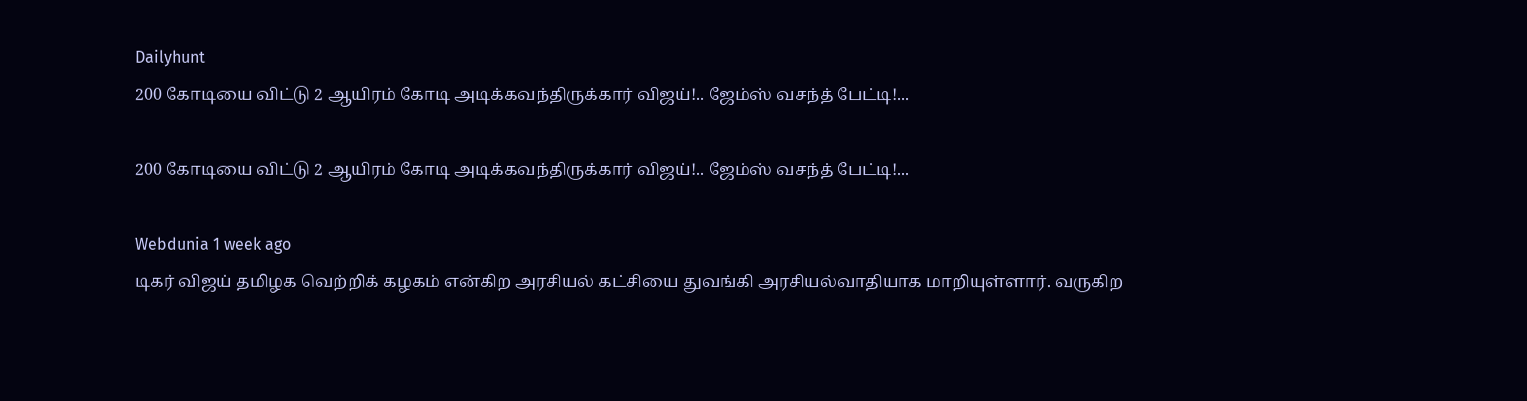Dailyhunt
200 கோடியை விட்டு 2 ஆயிரம் கோடி அடிக்கவந்திருக்கார் விஜய்!.. ஜேம்ஸ் வசந்த் பேட்டி!...

200 கோடியை விட்டு 2 ஆயிரம் கோடி அடிக்கவந்திருக்கார் விஜய்!.. ஜேம்ஸ் வசந்த் பேட்டி!...

Webdunia 1 week ago
டிகர் விஜய் தமிழக வெற்றிக் கழகம் என்கிற அரசியல் கட்சியை துவங்கி அரசியல்வாதியாக மாறியுள்ளார். வருகிற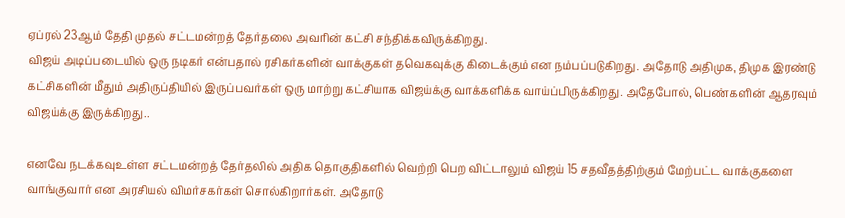ஏப்ரல் 23ஆம் தேதி முதல் சட்டமன்றத் தேர்தலை அவரின் கட்சி சந்திக்கவிருக்கிறது.
விஜய் அடிப்படையில் ஒரு நடிகர் என்பதால் ரசிகர்களின் வாக்குகள் தவெகவுக்கு கிடைக்கும் என நம்பப்படுகிறது. அதோடு அதிமுக, திமுக இரண்டு கட்சிகளின் மீதும் அதிருப்தியில் இருப்பவர்கள் ஒரு மாற்று கட்சியாக விஜய்க்கு வாக்களிக்க வாய்ப்பிருக்கிறது. அதேபோல், பெண்களின் ஆதரவும் விஜய்க்கு இருக்கிறது..

எனவே நடக்கவுஉள்ள சட்டமன்றத் தேர்தலில் அதிக தொகுதிகளில் வெற்றி பெற விட்டாலும் விஜய் 15 சதவீதத்திற்கும் மேற்பட்ட வாக்குகளை வாங்குவார் என அரசியல் விமர்சகர்கள் சொல்கிறார்கள். அதோடு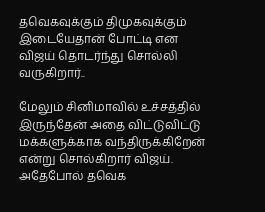தவெகவுக்கும் திமுகவுக்கும் இடையேதான் போட்டி என விஜய் தொடர்ந்து சொல்லி வருகிறார்..

மேலும் சினிமாவில் உச்சத்தில் இருந்தேன் அதை விட்டுவிட்டு மக்களுக்காக வந்திருக்கிறேன் என்று சொல்கிறார் விஜய். அதேபோல் தவெக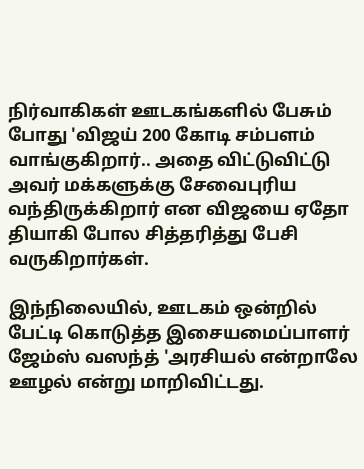நிர்வாகிகள் ஊடகங்களில் பேசும் போது 'விஜய் 200 கோடி சம்பளம் வாங்குகிறார்.. அதை விட்டுவிட்டு அவர் மக்களுக்கு சேவைபுரிய வந்திருக்கிறார் என விஜயை ஏதோ தியாகி போல சித்தரித்து பேசி வருகிறார்கள்.

இந்நிலையில், ஊடகம் ஒன்றில் பேட்டி கொடுத்த இசையமைப்பாளர் ஜேம்ஸ் வஸந்த் 'அரசியல் என்றாலே ஊழல் என்று மாறிவிட்டது.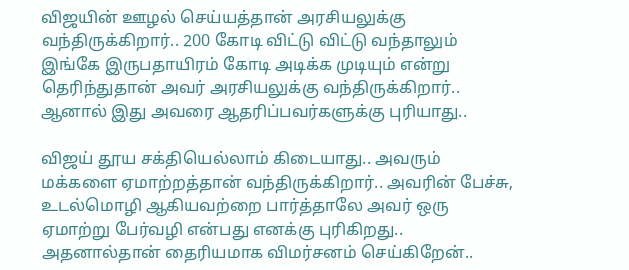விஜயின் ஊழல் செய்யத்தான் அரசியலுக்கு வந்திருக்கிறார்.. 200 கோடி விட்டு விட்டு வந்தாலும் இங்கே இருபதாயிரம் கோடி அடிக்க முடியும் என்று தெரிந்துதான் அவர் அரசியலுக்கு வந்திருக்கிறார்.. ஆனால் இது அவரை ஆதரிப்பவர்களுக்கு புரியாது..

விஜய் தூய சக்தியெல்லாம் கிடையாது.. அவரும் மக்களை ஏமாற்றத்தான் வந்திருக்கிறார்.. அவரின் பேச்சு, உடல்மொழி ஆகியவற்றை பார்த்தாலே அவர் ஒரு ஏமாற்று பேர்வழி என்பது எனக்கு புரிகிறது.. அதனால்தான் தைரியமாக விமர்சனம் செய்கிறேன்..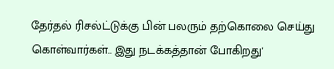தேர்தல் ரிசல்ட்டுக்கு பின் பலரும் தற்கொலை செய்து கொள்வார்கள்.. இது நடக்கத்தான் போகிறது'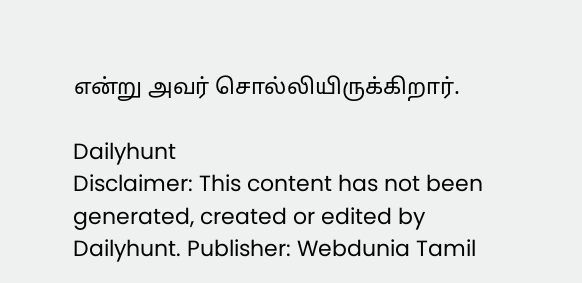என்று அவர் சொல்லியிருக்கிறார்.

Dailyhunt
Disclaimer: This content has not been generated, created or edited by Dailyhunt. Publisher: Webdunia Tamil